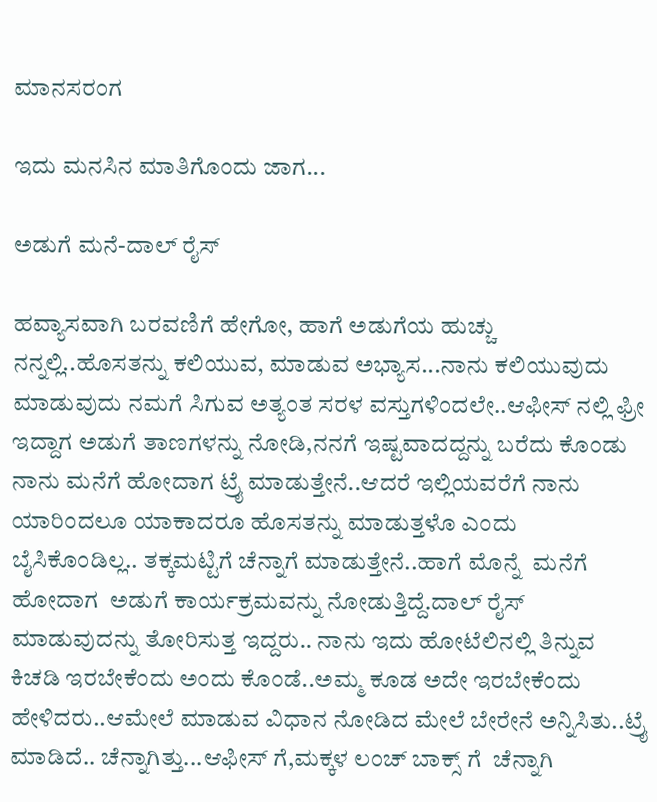ಮಾನಸರಂಗ

ಇದು ಮನಸಿನ ಮಾತಿಗೊಂದು ಜಾಗ...

ಅಡುಗೆ ಮನೆ-ದಾಲ್ ರೈಸ್

ಹವ್ಯಾಸವಾಗಿ ಬರವಣಿಗೆ ಹೇಗೋ, ಹಾಗೆ ಅಡುಗೆಯ ಹುಚ್ಚು ನನ್ನಲ್ಲಿ..ಹೊಸತನ್ನು ಕಲಿಯುವ, ಮಾಡುವ ಅಭ್ಯಾಸ...ನಾನು ಕಲಿಯುವುದು ಮಾಡುವುದು ನಮಗೆ ಸಿಗುವ ಅತ್ಯಂತ ಸರಳ ವಸ್ತುಗಳಿಂದಲೇ..ಆಫೀಸ್ ನಲ್ಲಿ ಫ್ರೀ ಇದ್ದಾಗ ಅಡುಗೆ ತಾಣಗಳನ್ನು ನೋಡಿ,ನನಗೆ ಇಷ್ಟವಾದದ್ದನ್ನು ಬರೆದು ಕೊಂಡು ನಾನು ಮನೆಗೆ ಹೋದಾಗ ಟ್ರೈ ಮಾಡುತ್ತೇನೆ..ಆದರೆ ಇಲ್ಲಿಯವರೆಗೆ ನಾನು ಯಾರಿಂದಲೂ ಯಾಕಾದರೂ ಹೊಸತನ್ನು ಮಾಡುತ್ತಳೊ ಎಂದು ಬೈಸಿಕೊಂಡಿಲ್ಲ.. ತಕ್ಕಮಟ್ಟಿಗೆ ಚೆನ್ನಾಗೆ ಮಾಡುತ್ತೇನೆ..ಹಾಗೆ ಮೊನ್ನೆ  ಮನೆಗೆ ಹೋದಾಗ  ಅಡುಗೆ ಕಾರ್ಯಕ್ರಮವನ್ನು ನೋಡುತ್ತಿದ್ದೆ.ದಾಲ್ ರೈಸ್  ಮಾಡುವುದನ್ನು ತೋರಿಸುತ್ತ ಇದ್ದರು.. ನಾನು ಇದು ಹೋಟೆಲಿನಲ್ಲಿ ತಿನ್ನುವ ಕಿಚಡಿ ಇರಬೇಕೆಂದು ಅಂದು ಕೊಂಡೆ..ಅಮ್ಮ ಕೂಡ ಅದೇ ಇರಬೇಕೆಂದು ಹೇಳಿದರು..ಆಮೇಲೆ ಮಾಡುವ ವಿಧಾನ ನೋಡಿದ ಮೇಲೆ ಬೇರೇನೆ ಅನ್ನಿಸಿತು..ಟ್ರೈ ಮಾಡಿದೆ.. ಚೆನ್ನಾಗಿತ್ತು...ಆಫೀಸ್ ಗೆ,ಮಕ್ಕಳ ಲಂಚ್ ಬಾಕ್ಸ್ ಗೆ  ಚೆನ್ನಾಗಿ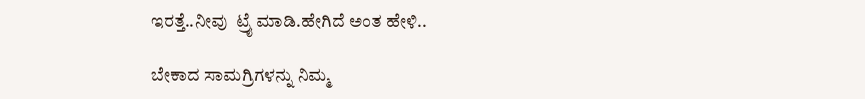ಇರತ್ತೆ..ನೀವು  ಟ್ರೈ ಮಾಡಿ.ಹೇಗಿದೆ ಅಂತ ಹೇಳಿ..

ಬೇಕಾದ ಸಾಮಗ್ರಿಗಳನ್ನು ನಿಮ್ಮ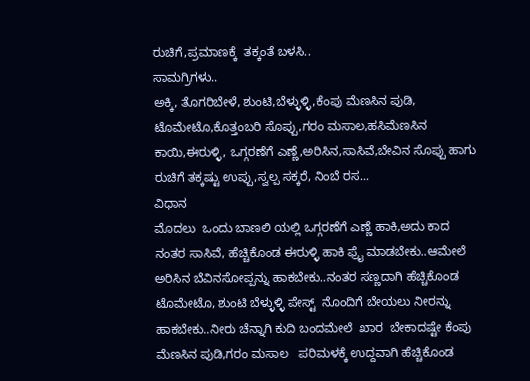ರುಚಿಗೆ,ಪ್ರಮಾಣಕ್ಕೆ  ತಕ್ಕಂತೆ ಬಳಸಿ..
ಸಾಮಗ್ರಿಗಳು..
ಅಕ್ಕಿ, ತೊಗರಿಬೇಳೆ, ಶುಂಟಿ,ಬೆಳ್ಳುಳ್ಳಿ,ಕೆಂಪು ಮೆಣಸಿನ ಪುಡಿ, ಟೊಮೇಟೊ,ಕೊತ್ತಂಬರಿ ಸೊಪ್ಪು,ಗರಂ ಮಸಾಲ,ಹಸಿಮೆಣಸಿನ ಕಾಯಿ,ಈರುಳ್ಳಿ, ಒಗ್ಗರಣೆಗೆ ಎಣ್ಣೆ,ಅರಿಸಿನ,ಸಾಸಿವೆ,ಬೇವಿನ ಸೊಪ್ಪು ಹಾಗು ರುಚಿಗೆ ತಕ್ಕಷ್ಟು ಉಪ್ಪು,ಸ್ವಲ್ಪ ಸಕ್ಕರೆ, ನಿಂಬೆ ರಸ...
ವಿಧಾನ
ಮೊದಲು  ಒಂದು ಬಾಣಲಿ ಯಲ್ಲಿ ಒಗ್ಗರಣೆಗೆ ಎಣ್ಣೆ ಹಾಕಿ,ಅದು ಕಾದ ನಂತರ ಸಾಸಿವೆ, ಹೆಚ್ಚಿಕೊಂಡ ಈರುಳ್ಳಿ ಹಾಕಿ ಫ್ರೈ ಮಾಡಬೇಕು..ಆಮೇಲೆ ಅರಿಸಿನ ಬೆವಿನಸೋಪ್ಪನ್ನು ಹಾಕಬೇಕು..ನಂತರ ಸಣ್ಣದಾಗಿ ಹೆಚ್ಚಿಕೊಂಡ ಟೊಮೇಟೊ, ಶುಂಟಿ ಬೆಳ್ಳುಳ್ಳಿ ಪೇಸ್ಟ್  ನೊಂದಿಗೆ ಬೇಯಲು ನೀರನ್ನು ಹಾಕಬೇಕು..ನೀರು ಚೆನ್ನಾಗಿ ಕುದಿ ಬಂದಮೇಲೆ  ಖಾರ  ಬೇಕಾದಷ್ಟೇ ಕೆಂಪು ಮೆಣಸಿನ ಪುಡಿ,ಗರಂ ಮಸಾಲ   ಪರಿಮಳಕ್ಕೆ ಉದ್ದವಾಗಿ ಹೆಚ್ಚಿಕೊಂಡ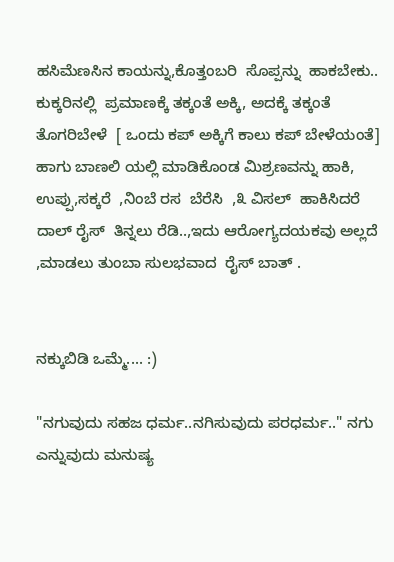ಹಸಿಮೆಣಸಿನ ಕಾಯನ್ನು,ಕೊತ್ತಂಬರಿ  ಸೊಪ್ಪನ್ನು  ಹಾಕಬೇಕು..
ಕುಕ್ಕರಿನಲ್ಲಿ  ಪ್ರಮಾಣಕ್ಕೆ ತಕ್ಕಂತೆ ಅಕ್ಕಿ, ಅದಕ್ಕೆ ತಕ್ಕಂತೆ ತೊಗರಿಬೇಳೆ  [ ಒಂದು ಕಪ್ ಅಕ್ಕಿಗೆ ಕಾಲು ಕಪ್ ಬೇಳೆಯಂತೆ] ಹಾಗು ಬಾಣಲಿ ಯಲ್ಲಿ ಮಾಡಿಕೊಂಡ ಮಿಶ್ರಣವನ್ನು ಹಾಕಿ, ಉಪ್ಪು,ಸಕ್ಕರೆ  ,ನಿಂಬೆ ರಸ  ಬೆರೆಸಿ  ,೩ ವಿಸಲ್  ಹಾಕಿಸಿದರೆ  ದಾಲ್ ರೈಸ್  ತಿನ್ನಲು ರೆಡಿ..,ಇದು ಆರೋಗ್ಯದಯಕವು ಅಲ್ಲದೆ ,ಮಾಡಲು ತುಂಬಾ ಸುಲಭವಾದ  ರೈಸ್ ಬಾತ್ .


ನಕ್ಕುಬಿಡಿ ಒಮ್ಮೆ.... :)

"ನಗುವುದು ಸಹಜ ಧರ್ಮ..ನಗಿಸುವುದು ಪರಧರ್ಮ.." ನಗು ಎನ್ನುವುದು ಮನುಷ್ಯ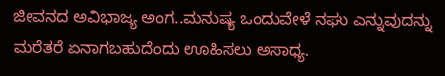ಜೀವನದ ಅವಿಭಾಜ್ಯ ಅಂಗ..ಮನುಷ್ಯ ಒಂದುವೇಳೆ ನಘು ಎನ್ನುವುದನ್ನು ಮರೆತರೆ ಏನಾಗಬಹುದೆಂದು ಊಹಿಸಲು ಅಸಾಧ್ಯ.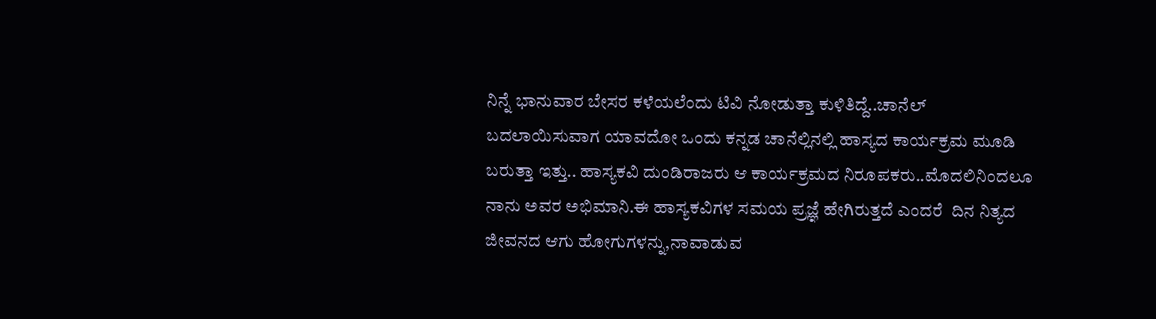ನಿನ್ನೆ ಭಾನುವಾರ ಬೇಸರ ಕಳೆಯಲೆಂದು ಟಿವಿ ನೋಡುತ್ತಾ ಕುಳಿತಿದ್ದೆ..ಚಾನೆಲ್ ಬದಲಾಯಿಸುವಾಗ ಯಾವದೋ ಒಂದು ಕನ್ನಡ ಚಾನೆಲ್ಲಿನಲ್ಲಿ ಹಾಸ್ಯದ ಕಾರ್ಯಕ್ರಮ ಮೂಡಿ ಬರುತ್ತಾ ಇತ್ತು.. ಹಾಸ್ಯಕವಿ ದುಂಡಿರಾಜರು ಆ ಕಾರ್ಯಕ್ರಮದ ನಿರೂಪಕರು..ಮೊದಲಿನಿಂದಲೂ ನಾನು ಅವರ ಅಭಿಮಾನಿ.ಈ ಹಾಸ್ಯಕವಿಗಳ ಸಮಯ ಪ್ರಜ್ಞೆ ಹೇಗಿರುತ್ತದೆ ಎಂದರೆ  ದಿನ ನಿತ್ಯದ ಜೀವನದ ಆಗು ಹೋಗುಗಳನ್ನು,ನಾವಾಡುವ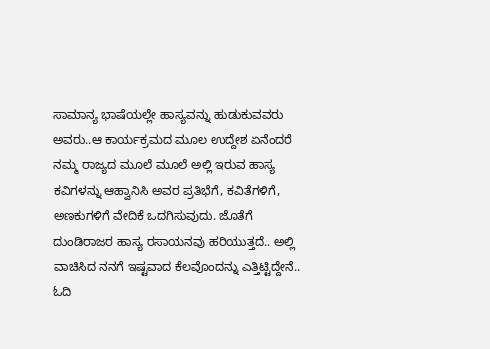ಸಾಮಾನ್ಯ ಭಾಷೆಯಲ್ಲೇ ಹಾಸ್ಯವನ್ನು ಹುಡುಕುವವರು ಅವರು..ಆ ಕಾರ್ಯಕ್ರಮದ ಮೂಲ ಉದ್ದೇಶ ಏನೆಂದರೆ ನಮ್ಮ ರಾಜ್ಯದ ಮೂಲೆ ಮೂಲೆ ಅಲ್ಲಿ ಇರುವ ಹಾಸ್ಯ ಕವಿಗಳನ್ನು ಆಹ್ವಾನಿಸಿ ಅವರ ಪ್ರತಿಭೆಗೆ, ಕವಿತೆಗಳಿಗೆ, ಅಣಕುಗಳಿಗೆ ವೇದಿಕೆ ಒದಗಿಸುವುದು. ಜೊತೆಗೆ ದುಂಡಿರಾಜರ ಹಾಸ್ಯ ರಸಾಯನವು ಹರಿಯುತ್ತದೆ.. ಅಲ್ಲಿ ವಾಚಿಸಿದ ನನಗೆ ಇಷ್ಟವಾದ ಕೆಲವೊಂದನ್ನು ಎತ್ತಿಟ್ಟಿದ್ದೇನೆ.. ಓದಿ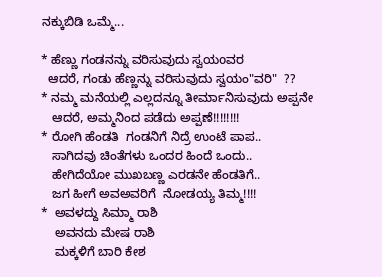ನಕ್ಕುಬಿಡಿ ಒಮ್ಮೆ...

* ಹೆಣ್ಣು ಗಂಡನನ್ನು ವರಿಸುವುದು ಸ್ವಯoವರ
  ಆದರೆ, ಗಂಡು ಹೆಣ್ಣನ್ನು ವರಿಸುವುದು ಸ್ವಯಂ"ವರಿ"  ??
* ನಮ್ಮ ಮನೆಯಲ್ಲಿ ಎಲ್ಲದನ್ನೂ ತೀರ್ಮಾನಿಸುವುದು ಅಪ್ಪನೇ
   ಆದರೆ, ಅಮ್ಮನಿಂದ ಪಡೆದು ಅಪ್ಪಣೆ!!!!!!!!
* ರೋಗಿ ಹೆಂಡತಿ  ಗಂಡನಿಗೆ ನಿದ್ರೆ ಉಂಟೆ ಪಾಪ..
   ಸಾಗಿದವು ಚಿಂತೆಗಳು ಒಂದರ ಹಿಂದೆ ಒಂದು..
   ಹೇಗಿದೆಯೋ ಮುಖಬಣ್ಣ ಎರಡನೇ ಹೆಂಡತಿಗೆ..
   ಜಗ ಹೀಗೆ ಅವಅವರಿಗೆ  ನೋಡಯ್ಯ ತಿಮ್ಮ!!!!
*  ಅವಳದ್ದು ಸಿಮ್ಮಾ ರಾಶಿ
    ಅವನದು ಮೇಷ ರಾಶಿ
    ಮಕ್ಕಳಿಗೆ ಬಾರಿ ಕೇಶ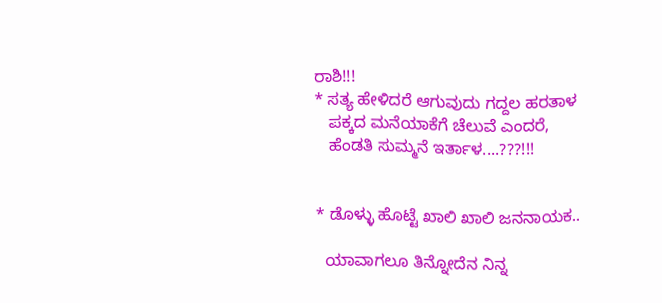ರಾಶಿ!!!
* ಸತ್ಯ ಹೇಳಿದರೆ ಆಗುವುದು ಗದ್ದಲ ಹರತಾಳ
   ಪಕ್ಕದ ಮನೆಯಾಕೆಗೆ ಚೆಲುವೆ ಎಂದರೆ,
   ಹೆಂಡತಿ ಸುಮ್ಮನೆ ಇರ್ತಾಳ....???!!!


* ಡೊಳ್ಳು ಹೊಟ್ಟೆ ಖಾಲಿ ಖಾಲಿ ಜನನಾಯಕ..

  ಯಾವಾಗಲೂ ತಿನ್ನೋದೆನ ನಿನ್ನ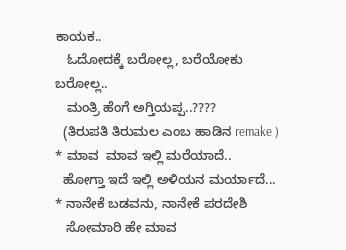ಕಾಯಕ..
   ಓದೋದಕ್ಕೆ ಬರೋಲ್ಲ, ಬರೆಯೋಕು ಬರೋಲ್ಲ..
   ಮಂತ್ರಿ ಹೆಂಗೆ ಅಗ್ತಿಯಪ್ಪ..????
  (ತಿರುಪತಿ ತಿರುಮಲ ಎಂಬ ಹಾಡಿನ remake )
* ಮಾವ  ಮಾವ ಇಲ್ಲಿ ಮರೆಯಾದೆ..
  ಹೋಗ್ತಾ ಇದೆ ಇಲ್ಲಿ ಅಳಿಯನ ಮರ್ಯಾದೆ...
* ನಾನೇಕೆ ಬಡವನು, ನಾನೇಕೆ ಪರದೇಶಿ
   ಸೋಮಾರಿ ಹೇ ಮಾವ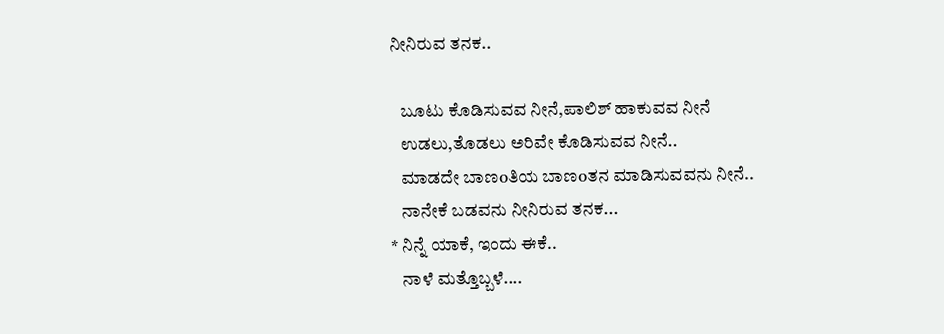ನೀನಿರುವ ತನಕ..

   ಬೂಟು ಕೊಡಿಸುವವ ನೀನೆ,ಪಾಲಿಶ್ ಹಾಕುವವ ನೀನೆ
   ಉಡಲು,ತೊಡಲು ಅರಿವೇ ಕೊಡಿಸುವವ ನೀನೆ..
   ಮಾಡದೇ ಬಾಣoತಿಯ ಬಾಣoತನ ಮಾಡಿಸುವವನು ನೀನೆ..
   ನಾನೇಕೆ ಬಡವನು ನೀನಿರುವ ತನಕ...
* ನಿನ್ನೆ ಯಾಕೆ, ಇಂದು ಈಕೆ..
   ನಾಳೆ ಮತ್ತೊಬ್ಬಳೆ....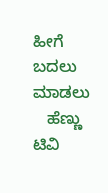ಹೀಗೆ ಬದಲು ಮಾಡಲು
   ಹೆಣ್ಣು ಟಿವಿ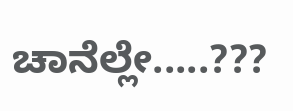ಚಾನೆಲ್ಲೇ.....???